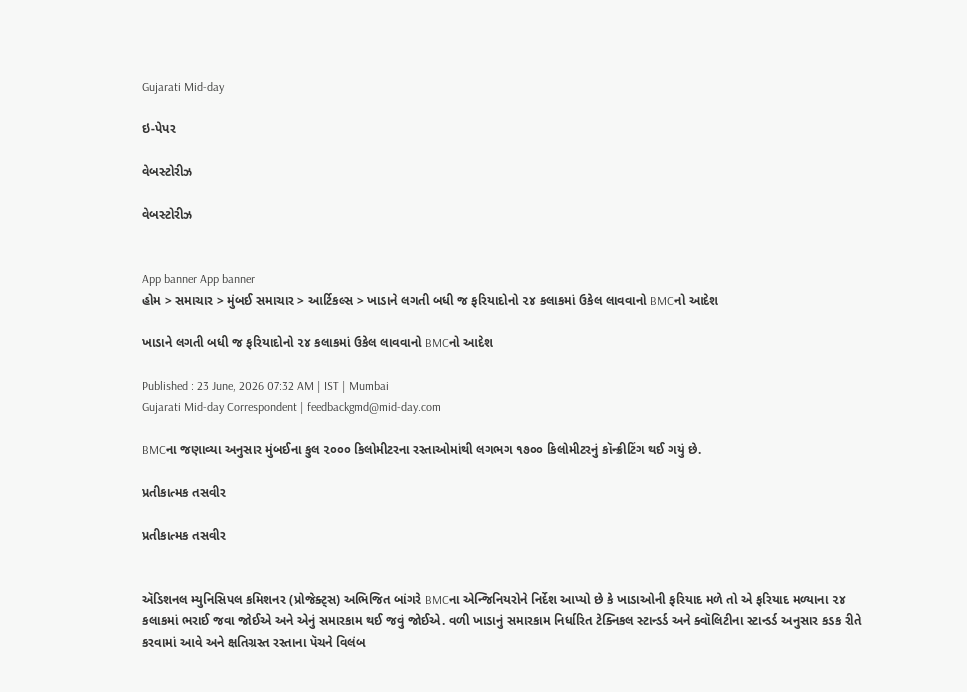Gujarati Mid-day

ઇ-પેપર

વેબસ્ટોરીઝ

વેબસ્ટોરીઝ


App banner App banner
હોમ > સમાચાર > મુંબઈ સમાચાર > આર્ટિકલ્સ > ખાડાને લગતી બધી જ ફરિયાદોનો ૨૪ કલાકમાં ઉકેલ લાવવાનો BMCનો આદેશ

ખાડાને લગતી બધી જ ફરિયાદોનો ૨૪ કલાકમાં ઉકેલ લાવવાનો BMCનો આદેશ

Published : 23 June, 2026 07:32 AM | IST | Mumbai
Gujarati Mid-day Correspondent | feedbackgmd@mid-day.com

BMCના જણાવ્યા અનુસાર મુંબઈના કુલ ૨૦૦૦ કિલોમીટરના રસ્તાઓમાંથી લગભગ ૧૭૦૦ કિલોમીટરનું કૉન્ક્રીટિંગ થઈ ગયું છે.

પ્રતીકાત્મક તસવીર

પ્રતીકાત્મક તસવીર


ઍડિશનલ મ્યુનિસિપલ કમિશનર (પ્રોજેક્ટ્સ) અભિજિત બાંગરે BMCના એન્જિનિયરોને નિર્દેશ આપ્યો છે કે ખાડાઓની ફરિયાદ મળે તો એ ફરિયાદ મળ્યાના ૨૪ કલાકમાં ભરાઈ જવા જોઈએ અને એનું સમારકામ થઈ જવું જોઈએ. વળી ખાડાનું સમારકામ નિર્ધારિત ટેક્નિકલ સ્ટાન્ડર્ડ અને ક્વૉલિટીના સ્ટાન્ડર્ડ અનુસાર કડક રીતે કરવામાં આવે અને ક્ષતિગ્રસ્ત રસ્તાના પૅચને વિલંબ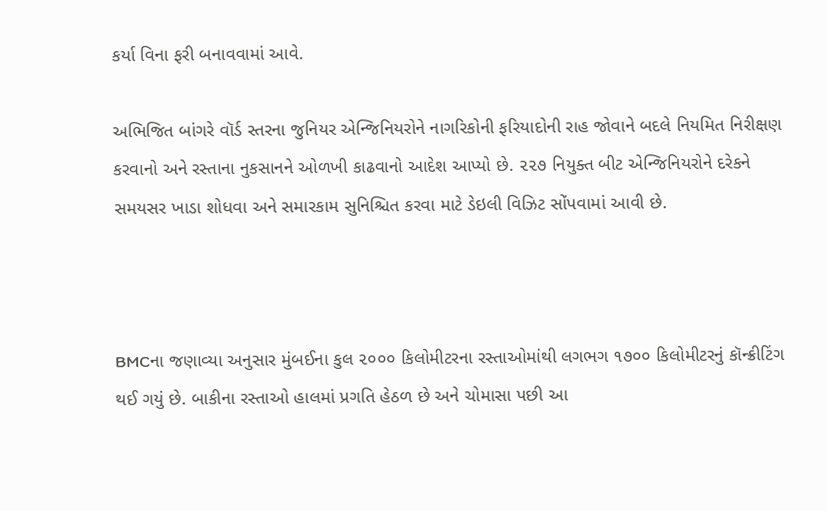કર્યા વિના ફરી બનાવવામાં આવે.

અભિજિત બાંગરે વૉર્ડ સ્તરના જુનિયર એન્જિનિયરોને નાગરિકોની ફરિયાદોની રાહ જોવાને બદલે નિયમિત નિરીક્ષણ કરવાનો અને રસ્તાના નુકસાનને ઓળખી કાઢવાનો આદેશ આપ્યો છે. ૨૨૭ નિયુક્ત બીટ એન્જિનિયરોને દરેકને સમયસર ખાડા શોધવા અને સમારકામ સુનિશ્ચિત કરવા માટે ડેઇલી વિઝિટ સોંપવામાં આવી છે.



BMCના જણાવ્યા અનુસાર મુંબઈના કુલ ૨૦૦૦ કિલોમીટરના રસ્તાઓમાંથી લગભગ ૧૭૦૦ કિલોમીટરનું કૉન્ક્રીટિંગ થઈ ગયું છે. બાકીના રસ્તાઓ હાલમાં પ્રગતિ હેઠળ છે અને ચોમાસા પછી આ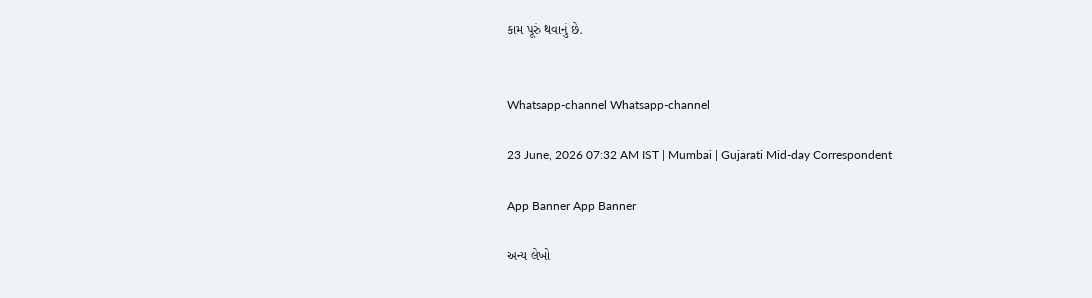કામ પૂરું થવાનું છે.


Whatsapp-channel Whatsapp-channel

23 June, 2026 07:32 AM IST | Mumbai | Gujarati Mid-day Correspondent

App Banner App Banner

અન્ય લેખો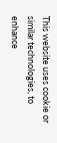This website uses cookie or similar technologies, to enhance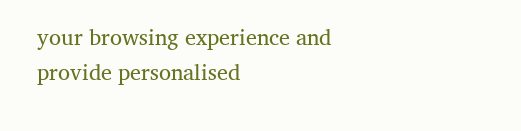your browsing experience and provide personalised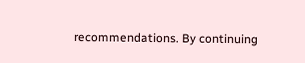recommendations. By continuing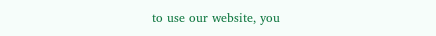to use our website, you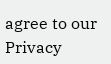agree to our Privacy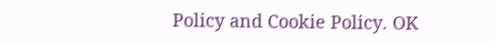Policy and Cookie Policy. OK